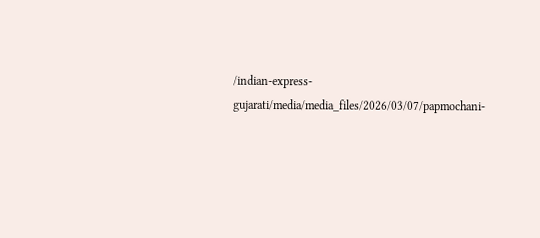/indian-express-gujarati/media/media_files/2026/03/07/papmochani-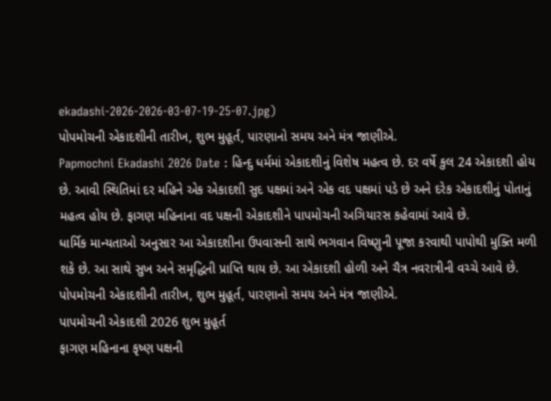ekadashi-2026-2026-03-07-19-25-07.jpg)
પોપમોચની એકાદશીની તારીખ, શુભ મુહૂર્ત, પારણાનો સમય અને મંત્ર જાણીએ.
Papmochni Ekadashi 2026 Date : હિન્દુ ધર્મમાં એકાદશીનું વિશેષ મહત્વ છે. દર વર્ષે કુલ 24 એકાદશી હોય છે. આવી સ્થિતિમાં દર મહિને એક એકાદશી સુદ પક્ષમાં અને એક વદ પક્ષમાં પડે છે અને દરેક એકાદશીનું પોતાનું મહત્વ હોય છે. ફાગણ મહિનાના વદ પક્ષની એકાદશીને પાપમોચની અગિયારસ કહેવામાં આવે છે.
ધાર્મિક માન્યતાઓ અનુસાર આ એકાદશીના ઉપવાસની સાથે ભગવાન વિષ્ણુની પૂજા કરવાથી પાપોથી મુક્તિ મળી શકે છે. આ સાથે સુખ અને સમૃદ્ધિની પ્રાપ્તિ થાય છે. આ એકાદશી હોળી અને ચૈત્ર નવરાત્રીની વચ્ચે આવે છે. પોપમોચની એકાદશીની તારીખ, શુભ મુહૂર્ત, પારણાનો સમય અને મંત્ર જાણીએ.
પાપમોચની એકાદશી 2026 શુભ મુહૂર્ત
ફાગણ મહિનાના કૃષ્ણ પક્ષની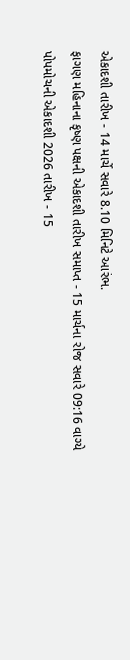એકાદશી તારીખ - 14 માર્ચે સવારે 8.10 મિનિટે આરંભ.
ફાગણ મહિનાના કૃષ્ણ પક્ષની એકાદશી તારીખ સમાપ્ત - 15 માર્ચના રોજ સવારે 09:16 વાગ્યે
પોપમોચની એકાદશી 2026 તારીખ - 15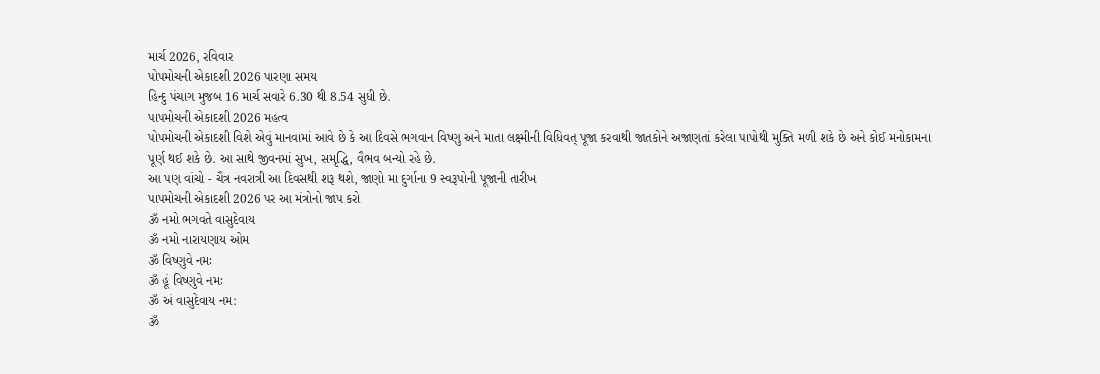માર્ચ 2026, રવિવાર
પોપમોચની એકાદશી 2026 પારણા સમય
હિન્દુ પંચાગ મુજબ 16 માર્ચ સવારે 6.30 થી 8.54 સુધી છે.
પાપમોચની એકાદશી 2026 મહત્વ
પોપમોચની એકાદશી વિશે એવું માનવામાં આવે છે કે આ દિવસે ભગવાન વિષ્ણુ અને માતા લક્ષ્મીની વિધિવત્ પૂજા કરવાથી જાતકોને અજાણતાં કરેલા પાપોથી મુક્તિ મળી શકે છે અને કોઈ મનોકામના પૂર્ણ થઈ શકે છે. આ સાથે જીવનમાં સુખ, સમૃદ્ધિ, વૈભવ બન્યો રહે છે.
આ પણ વાંચો - ચૈત્ર નવરાત્રી આ દિવસથી શરૂ થશે, જાણો મા દુર્ગાના 9 સ્વરૂપોની પૂજાની તારીખ
પાપમોચની એકાદશી 2026 પર આ મંત્રોનો જાપ કરો
ૐ નમો ભગવતે વાસુદેવાય
ૐ નમો નારાયણાય ઓમ
ૐ વિષ્ણુવે નમઃ
ૐ હૂં વિષ્ણુવે નમઃ
ૐ અં વાસુદેવાય નમ:
ૐ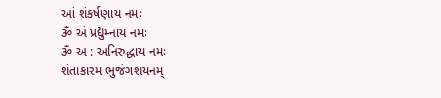આં શંકર્ષણાય નમઃ
ૐ અં પ્રદ્યુમ્નાય નમઃ
ૐ અ : અનિરુદ્ધાય નમઃ
શંતાકારમ ભુજંગશયનમ્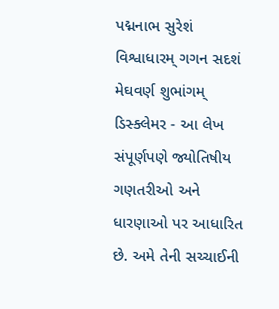પદ્મનાભ સુરેશં
વિશ્વાધારમ્ ગગન સદશં મેઘવર્ણ શુભાંગમ્
ડિસ્ક્લેમર - આ લેખ સંપૂર્ણપણે જ્યોતિષીય ગણતરીઓ અને ધારણાઓ પર આધારિત છે. અમે તેની સચ્ચાઈની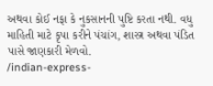અથવા કોઈ નફા કે નુકસાનની પુષ્ટિ કરતા નથી. વધુ માહિતી માટે કૃપા કરીને પંચાંગ, શાસ્ત્ર અથવા પંડિત પાસે જાણકારી મેળવો.
/indian-express-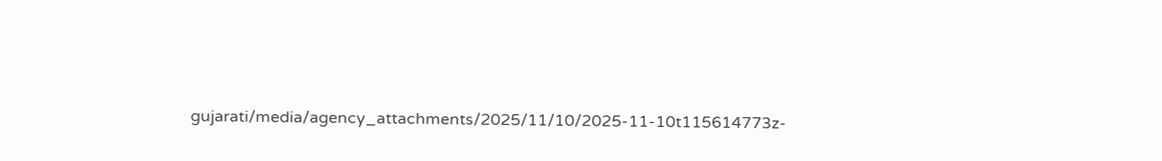gujarati/media/agency_attachments/2025/11/10/2025-11-10t115614773z-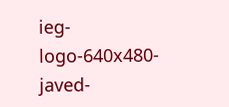ieg-logo-640x480-javed-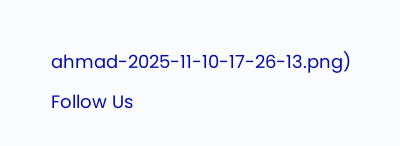ahmad-2025-11-10-17-26-13.png)
Follow Us